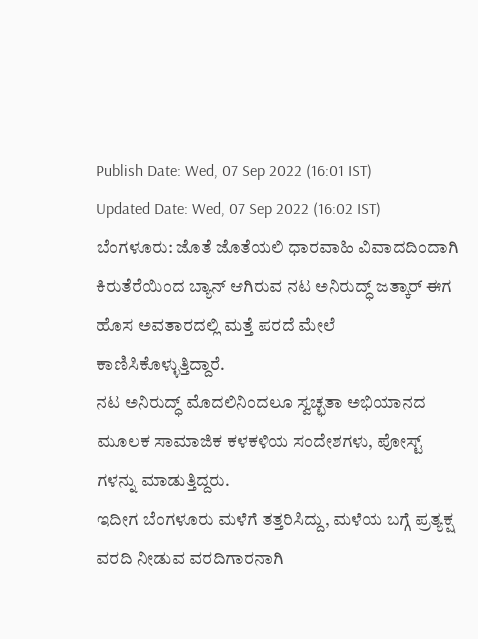Publish Date: Wed, 07 Sep 2022 (16:01 IST)
Updated Date: Wed, 07 Sep 2022 (16:02 IST)
ಬೆಂಗಳೂರು: ಜೊತೆ ಜೊತೆಯಲಿ ಧಾರವಾಹಿ ವಿವಾದದಿಂದಾಗಿ ಕಿರುತೆರೆಯಿಂದ ಬ್ಯಾನ್ ಆಗಿರುವ ನಟ ಅನಿರುದ್ಧ್ ಜತ್ಕಾರ್ ಈಗ ಹೊಸ ಅವತಾರದಲ್ಲಿ ಮತ್ತೆ ಪರದೆ ಮೇಲೆ ಕಾಣಿಸಿಕೊಳ್ಳುತ್ತಿದ್ದಾರೆ.
ನಟ ಅನಿರುದ್ಧ್ ಮೊದಲಿನಿಂದಲೂ ಸ್ವಚ್ಛತಾ ಅಭಿಯಾನದ ಮೂಲಕ ಸಾಮಾಜಿಕ ಕಳಕಳಿಯ ಸಂದೇಶಗಳು, ಪೋಸ್ಟ್ ಗಳನ್ನು ಮಾಡುತ್ತಿದ್ದರು.
ಇದೀಗ ಬೆಂಗಳೂರು ಮಳೆಗೆ ತತ್ತರಿಸಿದ್ದು, ಮಳೆಯ ಬಗ್ಗೆ ಪ್ರತ್ಯಕ್ಷ ವರದಿ ನೀಡುವ ವರದಿಗಾರನಾಗಿ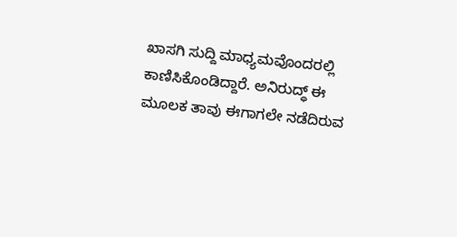ಖಾಸಗಿ ಸುದ್ದಿ ಮಾಧ್ಯಮವೊಂದರಲ್ಲಿ ಕಾಣಿಸಿಕೊಂಡಿದ್ದಾರೆ. ಅನಿರುದ್ಧ್ ಈ ಮೂಲಕ ತಾವು ಈಗಾಗಲೇ ನಡೆದಿರುವ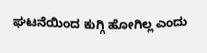ಘಟನೆಯಿಂದ ಕುಗ್ಗಿ ಹೋಗಿಲ್ಲ ಎಂದು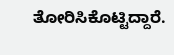ತೋರಿಸಿಕೊಟ್ಟಿದ್ದಾರೆ.